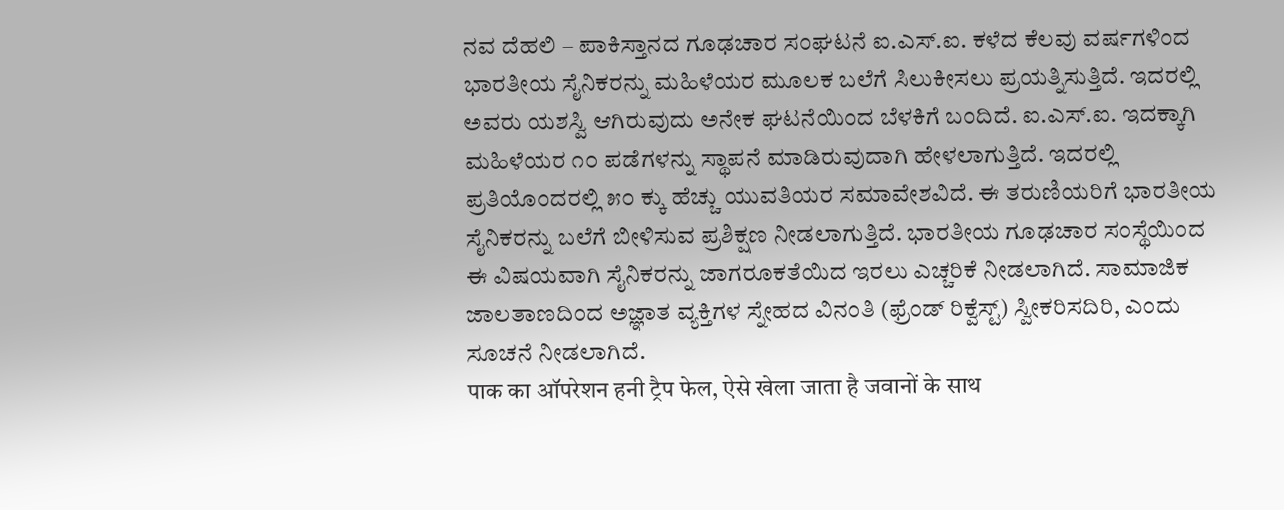ನವ ದೆಹಲಿ – ಪಾಕಿಸ್ತಾನದ ಗೂಢಚಾರ ಸಂಘಟನೆ ಐ.ಎಸ್.ಐ. ಕಳೆದ ಕೆಲವು ವರ್ಷಗಳಿಂದ ಭಾರತೀಯ ಸೈನಿಕರನ್ನು ಮಹಿಳೆಯರ ಮೂಲಕ ಬಲೆಗೆ ಸಿಲುಕೀಸಲು ಪ್ರಯತ್ನಿಸುತ್ತಿದೆ. ಇದರಲ್ಲಿ ಅವರು ಯಶಸ್ವಿ ಆಗಿರುವುದು ಅನೇಕ ಘಟನೆಯಿಂದ ಬೆಳಕಿಗೆ ಬಂದಿದೆ. ಐ.ಎಸ್.ಐ. ಇದಕ್ಕಾಗಿ ಮಹಿಳೆಯರ ೧೦ ಪಡೆಗಳನ್ನು ಸ್ಥಾಪನೆ ಮಾಡಿರುವುದಾಗಿ ಹೇಳಲಾಗುತ್ತಿದೆ. ಇದರಲ್ಲಿ ಪ್ರತಿಯೊಂದರಲ್ಲಿ ೫೦ ಕ್ಕು ಹೆಚ್ಚು ಯುವತಿಯರ ಸಮಾವೇಶವಿದೆ. ಈ ತರುಣಿಯರಿಗೆ ಭಾರತೀಯ ಸೈನಿಕರನ್ನು ಬಲೆಗೆ ಬೀಳಿಸುವ ಪ್ರಶಿಕ್ಷಣ ನೀಡಲಾಗುತ್ತಿದೆ. ಭಾರತೀಯ ಗೂಢಚಾರ ಸಂಸ್ಥೆಯಿಂದ ಈ ವಿಷಯವಾಗಿ ಸೈನಿಕರನ್ನು ಜಾಗರೂಕತೆಯಿದ ಇರಲು ಎಚ್ಚರಿಕೆ ನೀಡಲಾಗಿದೆ. ಸಾಮಾಜಿಕ ಜಾಲತಾಣದಿಂದ ಅಜ್ಞಾತ ವ್ಯಕ್ತಿಗಳ ಸ್ನೇಹದ ವಿನಂತಿ (ಫ್ರೆಂಡ್ ರಿಕ್ವೆಸ್ಟ್) ಸ್ವೀಕರಿಸದಿರಿ, ಎಂದು ಸೂಚನೆ ನೀಡಲಾಗಿದೆ.
पाक का ऑपरेशन हनी ट्रैप फेल, ऐसे खेला जाता है जवानों के साथ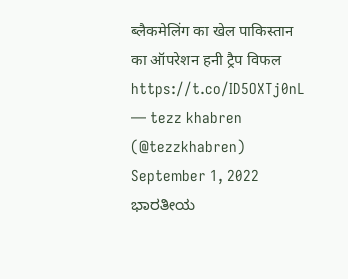ब्लैकमेलिंग का खेल पाकिस्तान का ऑपरेशन हनी ट्रैप विफल https://t.co/ID5OXTj0nL
— tezz khabren (@tezzkhabren) September 1, 2022
ಭಾರತೀಯ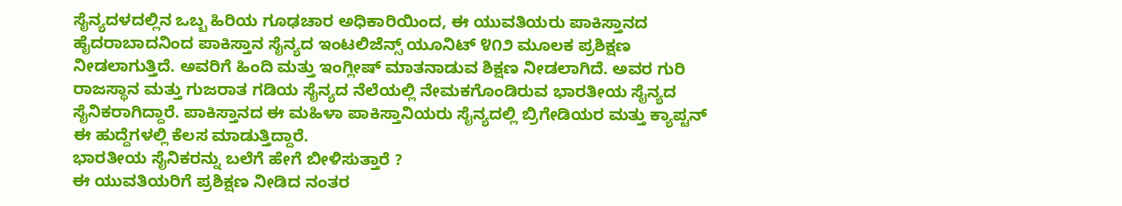ಸೈನ್ಯದಳದಲ್ಲಿನ ಒಬ್ಬ ಹಿರಿಯ ಗೂಢಚಾರ ಅಧಿಕಾರಿಯಿಂದ, ಈ ಯುವತಿಯರು ಪಾಕಿಸ್ತಾನದ ಹೈದರಾಬಾದನಿಂದ ಪಾಕಿಸ್ತಾನ ಸೈನ್ಯದ ಇಂಟಲಿಜೆನ್ಸ್ ಯೂನಿಟ್ ೪೧೨ ಮೂಲಕ ಪ್ರಶಿಕ್ಷಣ ನೀಡಲಾಗುತ್ತಿದೆ. ಅವರಿಗೆ ಹಿಂದಿ ಮತ್ತು ಇಂಗ್ಲೀಷ್ ಮಾತನಾಡುವ ಶಿಕ್ಷಣ ನೀಡಲಾಗಿದೆ. ಅವರ ಗುರಿ ರಾಜಸ್ಥಾನ ಮತ್ತು ಗುಜರಾತ ಗಡಿಯ ಸೈನ್ಯದ ನೆಲೆಯಲ್ಲಿ ನೇಮಕಗೊಂಡಿರುವ ಭಾರತೀಯ ಸೈನ್ಯದ ಸೈನಿಕರಾಗಿದ್ದಾರೆ. ಪಾಕಿಸ್ತಾನದ ಈ ಮಹಿಳಾ ಪಾಕಿಸ್ತಾನಿಯರು ಸೈನ್ಯದಲ್ಲಿ ಬ್ರಿಗೇಡಿಯರ ಮತ್ತು ಕ್ಯಾಪ್ಟನ್ ಈ ಹುದ್ದೆಗಳಲ್ಲಿ ಕೆಲಸ ಮಾಡುತ್ತಿದ್ದಾರೆ.
ಭಾರತೀಯ ಸೈನಿಕರನ್ನು ಬಲೆಗೆ ಹೇಗೆ ಬೀಳಿಸುತ್ತಾರೆ ?
ಈ ಯುವತಿಯರಿಗೆ ಪ್ರಶಿಕ್ಷಣ ನೀಡಿದ ನಂತರ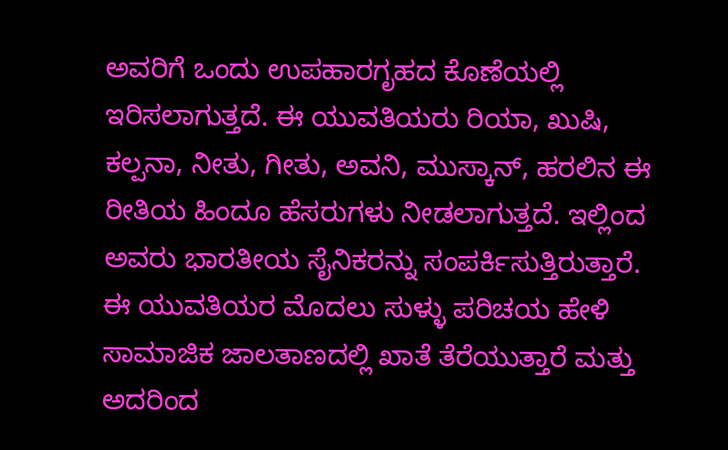ಅವರಿಗೆ ಒಂದು ಉಪಹಾರಗೃಹದ ಕೊಣೆಯಲ್ಲಿ ಇರಿಸಲಾಗುತ್ತದೆ. ಈ ಯುವತಿಯರು ರಿಯಾ, ಖುಷಿ, ಕಲ್ಪನಾ, ನೀತು, ಗೀತು, ಅವನಿ, ಮುಸ್ಕಾನ್, ಹರಲಿನ ಈ ರೀತಿಯ ಹಿಂದೂ ಹೆಸರುಗಳು ನೀಡಲಾಗುತ್ತದೆ. ಇಲ್ಲಿಂದ ಅವರು ಭಾರತೀಯ ಸೈನಿಕರನ್ನು ಸಂಪರ್ಕಿಸುತ್ತಿರುತ್ತಾರೆ. ಈ ಯುವತಿಯರ ಮೊದಲು ಸುಳ್ಳು ಪರಿಚಯ ಹೇಳಿ ಸಾಮಾಜಿಕ ಜಾಲತಾಣದಲ್ಲಿ ಖಾತೆ ತೆರೆಯುತ್ತಾರೆ ಮತ್ತು ಅದರಿಂದ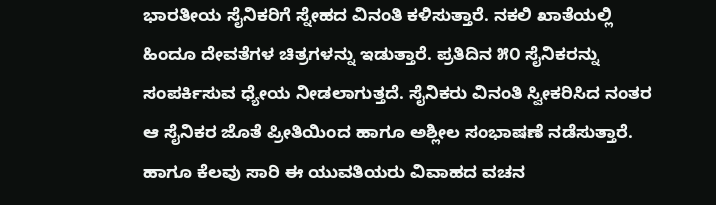ಭಾರತೀಯ ಸೈನಿಕರಿಗೆ ಸ್ನೇಹದ ವಿನಂತಿ ಕಳಿಸುತ್ತಾರೆ. ನಕಲಿ ಖಾತೆಯಲ್ಲಿ ಹಿಂದೂ ದೇವತೆಗಳ ಚಿತ್ರಗಳನ್ನು ಇಡುತ್ತಾರೆ. ಪ್ರತಿದಿನ ೫೦ ಸೈನಿಕರನ್ನು ಸಂಪರ್ಕಿಸುವ ಧ್ಯೇಯ ನೀಡಲಾಗುತ್ತದೆ. ಸೈನಿಕರು ವಿನಂತಿ ಸ್ವೀಕರಿಸಿದ ನಂತರ ಆ ಸೈನಿಕರ ಜೊತೆ ಪ್ರೀತಿಯಿಂದ ಹಾಗೂ ಅಶ್ಲೀಲ ಸಂಭಾಷಣೆ ನಡೆಸುತ್ತಾರೆ. ಹಾಗೂ ಕೆಲವು ಸಾರಿ ಈ ಯುವತಿಯರು ವಿವಾಹದ ವಚನ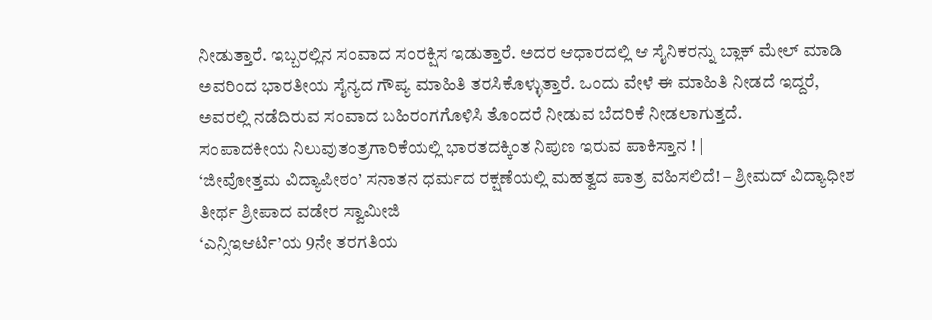ನೀಡುತ್ತಾರೆ. ಇಬ್ಬರಲ್ಲಿನ ಸಂವಾದ ಸಂರಕ್ಷಿಸ ಇಡುತ್ತಾರೆ. ಅದರ ಆಧಾರದಲ್ಲಿ ಆ ಸೈನಿಕರನ್ನು ಬ್ಲಾಕ್ ಮೇಲ್ ಮಾಡಿ ಅವರಿಂದ ಭಾರತೀಯ ಸೈನ್ಯದ ಗೌಪ್ಯ ಮಾಹಿತಿ ತರಸಿಕೊಳ್ಳುತ್ತಾರೆ. ಒಂದು ವೇಳೆ ಈ ಮಾಹಿತಿ ನೀಡದೆ ಇದ್ದರೆ, ಅವರಲ್ಲಿ ನಡೆದಿರುವ ಸಂವಾದ ಬಹಿರಂಗಗೊಳಿಸಿ ತೊಂದರೆ ನೀಡುವ ಬೆದರಿಕೆ ನೀಡಲಾಗುತ್ತದೆ.
ಸಂಪಾದಕೀಯ ನಿಲುವುತಂತ್ರಗಾರಿಕೆಯಲ್ಲಿ ಭಾರತದಕ್ಕಿಂತ ನಿಪುಣ ಇರುವ ಪಾಕಿಸ್ತಾನ ! |
‘ಜೀವೋತ್ತಮ ವಿದ್ಯಾಪೀಠಂ’ ಸನಾತನ ಧರ್ಮದ ರಕ್ಷಣೆಯಲ್ಲಿ ಮಹತ್ವದ ಪಾತ್ರ ವಹಿಸಲಿದೆ! – ಶ್ರೀಮದ್ ವಿದ್ಯಾಧೀಶ ತೀರ್ಥ ಶ್ರೀಪಾದ ವಡೇರ ಸ್ವಾಮೀಜಿ
‘ಎನ್ಸಿಇಆರ್ಟಿ’ಯ 9ನೇ ತರಗತಿಯ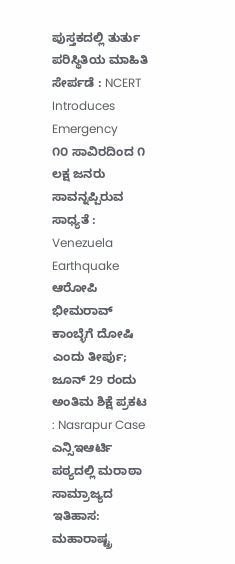ಪುಸ್ತಕದಲ್ಲಿ ತುರ್ತು ಪರಿಸ್ಥಿತಿಯ ಮಾಹಿತಿ ಸೇರ್ಪಡೆ : NCERT Introduces Emergency
೧೦ ಸಾವಿರದಿಂದ ೧ ಲಕ್ಷ ಜನರು ಸಾವನ್ನಪ್ಪಿರುವ ಸಾಧ್ಯತೆ : Venezuela Earthquake
ಆರೋಪಿ ಭೀಮರಾವ್ ಕಾಂಬ್ಳೆಗೆ ದೋಷಿ ಎಂದು ತೀರ್ಪು; ಜೂನ್ 29 ರಂದು ಅಂತಿಮ ಶಿಕ್ಷೆ ಪ್ರಕಟ : Nasrapur Case
ಎನ್ಸಿಇಆರ್ಟಿ ಪಠ್ಯದಲ್ಲಿ ಮರಾಠಾ ಸಾಮ್ರಾಜ್ಯದ ಇತಿಹಾಸ: ಮಹಾರಾಷ್ಟ್ರ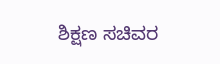ಶಿಕ್ಷಣ ಸಚಿವರ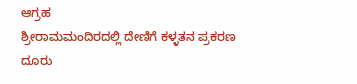ಆಗ್ರಹ
ಶ್ರೀರಾಮಮಂದಿರದಲ್ಲಿ ದೇಣಿಗೆ ಕಳ್ಳತನ ಪ್ರಕರಣ ದೂರು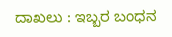ದಾಖಲು : ಇಬ್ಬರ ಬಂಧನ